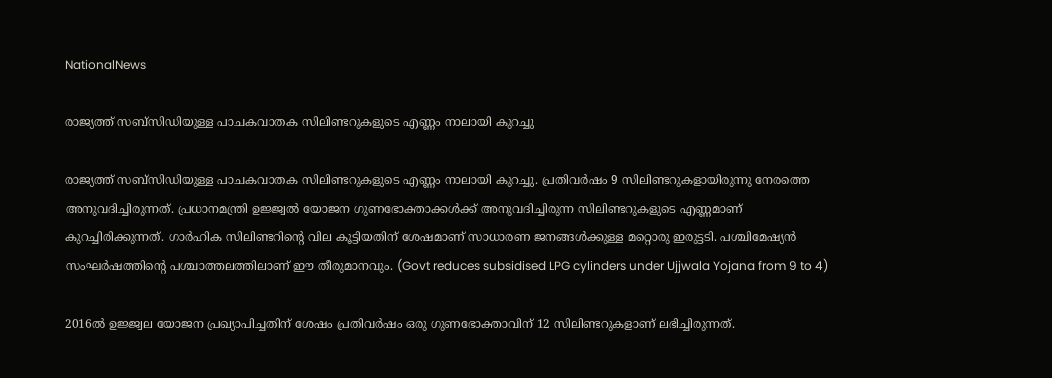NationalNews

രാജ്യത്ത് സബ്‌സിഡിയുള്ള പാചകവാതക സിലിണ്ടറുകളുടെ എണ്ണം നാലായി കുറച്ചു

രാജ്യത്ത് സബ്‌സിഡിയുള്ള പാചകവാതക സിലിണ്ടറുകളുടെ എണ്ണം നാലായി കുറച്ചു. പ്രതിവര്‍ഷം 9 സിലിണ്ടറുകളായിരുന്നു നേരത്തെ അനുവദിച്ചിരുന്നത്. പ്രധാനമന്ത്രി ഉജ്ജ്വല്‍ യോജന ഗുണഭോക്താക്കള്‍ക്ക് അനുവദിച്ചിരുന്ന സിലിണ്ടറുകളുടെ എണ്ണമാണ് കുറച്ചിരിക്കുന്നത്. ഗാര്‍ഹിക സിലിണ്ടറിന്റെ വില കൂട്ടിയതിന് ശേഷമാണ് സാധാരണ ജനങ്ങള്‍ക്കുള്ള മറ്റൊരു ഇരുട്ടടി. പശ്ചിമേഷ്യന്‍ സംഘര്‍ഷത്തിന്റെ പശ്ചാത്തലത്തിലാണ് ഈ തീരുമാനവും. (Govt reduces subsidised LPG cylinders under Ujjwala Yojana from 9 to 4)

2016ല്‍ ഉജ്ജ്വല യോജന പ്രഖ്യാപിച്ചതിന് ശേഷം പ്രതിവര്‍ഷം ഒരു ഗുണഭോക്താവിന് 12 സിലിണ്ടറുകളാണ് ലഭിച്ചിരുന്നത്.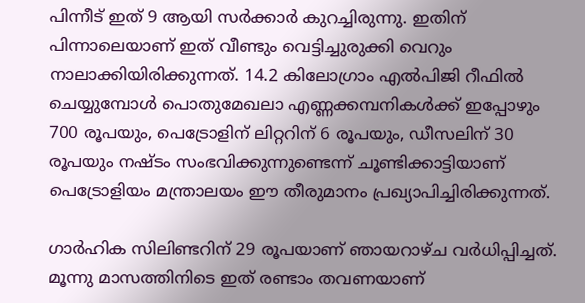പിന്നീട് ഇത് 9 ആയി സര്‍ക്കാര്‍ കുറച്ചിരുന്നു. ഇതിന് പിന്നാലെയാണ് ഇത് വീണ്ടും വെട്ടിച്ചുരുക്കി വെറും നാലാക്കിയിരിക്കുന്നത്. 14.2 കിലോഗ്രാം എല്‍പിജി റീഫില്‍ ചെയ്യുമ്പോള്‍ പൊതുമേഖലാ എണ്ണക്കമ്പനികള്‍ക്ക് ഇപ്പോഴും 700 രൂപയും, പെട്രോളിന് ലിറ്ററിന് 6 രൂപയും, ഡീസലിന് 30 രൂപയും നഷ്ടം സംഭവിക്കുന്നുണ്ടെന്ന് ചൂണ്ടിക്കാട്ടിയാണ് പെട്രോളിയം മന്ത്രാലയം ഈ തീരുമാനം പ്രഖ്യാപിച്ചിരിക്കുന്നത്.

ഗാര്‍ഹിക സിലിണ്ടറിന് 29 രൂപയാണ് ഞായറാഴ്ച വര്‍ധിപ്പിച്ചത്. മൂന്നു മാസത്തിനിടെ ഇത് രണ്ടാം തവണയാണ്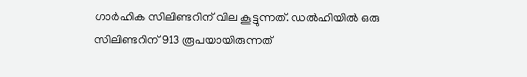ഗാര്‍ഹിക സിലിണ്ടറിന് വില കൂട്ടുന്നത്. ഡല്‍ഹിയില്‍ ഒരു സിലിണ്ടറിന് 913 രൂപയായിരുന്നത്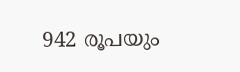942 രൂപയും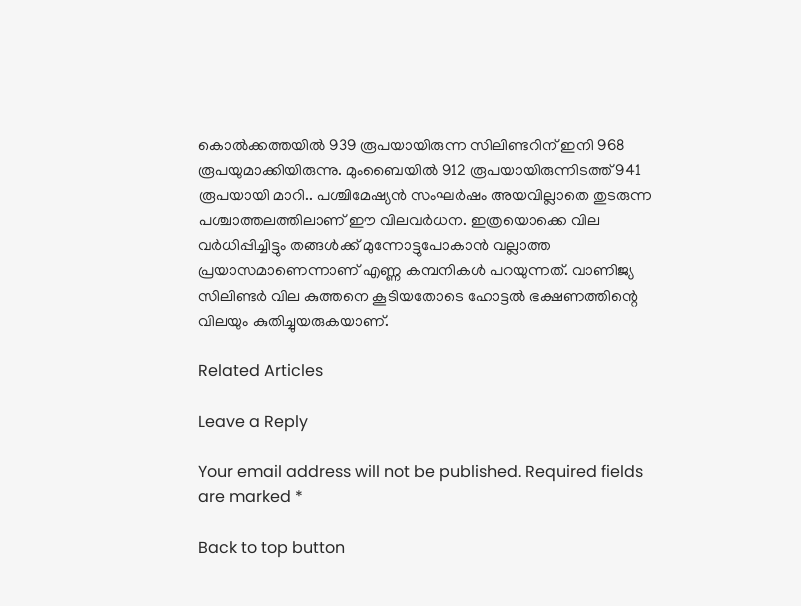കൊല്‍ക്കത്തയില്‍ 939 രൂപയായിരുന്ന സിലിണ്ടറിന് ഇനി 968 രൂപയുമാക്കിയിരുന്നു. മുംബൈയില്‍ 912 രൂപയായിരുന്നിടത്ത് 941 രൂപയായി മാറി.. പശ്ചിമേഷ്യന്‍ സംഘര്‍ഷം അയവില്ലാതെ തുടരുന്ന പശ്ചാത്തലത്തിലാണ് ഈ വിലവര്‍ധന. ഇത്രയൊക്കെ വില വര്‍ധിപ്പിച്ചിട്ടും തങ്ങള്‍ക്ക് മുന്നോട്ടുപോകാന്‍ വല്ലാത്ത പ്രയാസമാണെന്നാണ് എണ്ണ കമ്പനികള്‍ പറയുന്നത്. വാണിജ്യ സിലിണ്ടര്‍ വില കുത്തനെ കൂടിയതോടെ ഹോട്ടല്‍ ഭക്ഷണത്തിന്റെ വിലയും കുതിച്ചുയരുകയാണ്.

Related Articles

Leave a Reply

Your email address will not be published. Required fields are marked *

Back to top button